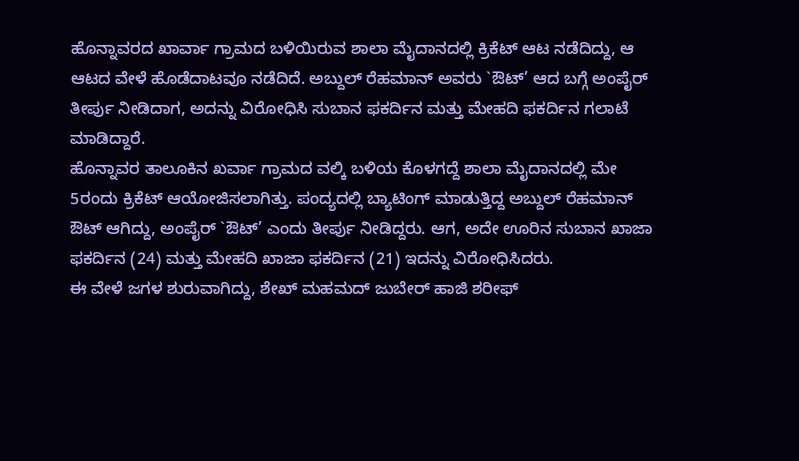ಹೊನ್ನಾವರದ ಖಾರ್ವಾ ಗ್ರಾಮದ ಬಳಿಯಿರುವ ಶಾಲಾ ಮೈದಾನದಲ್ಲಿ ಕ್ರಿಕೆಟ್ ಆಟ ನಡೆದಿದ್ದು, ಆ ಆಟದ ವೇಳೆ ಹೊಡೆದಾಟವೂ ನಡೆದಿದೆ. ಅಬ್ದುಲ್ ರೆಹಮಾನ್ ಅವರು `ಔಟ್’ ಆದ ಬಗ್ಗೆ ಅಂಪೈರ್ ತೀರ್ಪು ನೀಡಿದಾಗ, ಅದನ್ನು ವಿರೋಧಿಸಿ ಸುಬಾನ ಫಕರ್ದಿನ ಮತ್ತು ಮೇಹದಿ ಫಕರ್ದಿನ ಗಲಾಟೆ ಮಾಡಿದ್ದಾರೆ.
ಹೊನ್ನಾವರ ತಾಲೂಕಿನ ಖರ್ವಾ ಗ್ರಾಮದ ವಲ್ಕಿ ಬಳಿಯ ಕೊಳಗದ್ದೆ ಶಾಲಾ ಮೈದಾನದಲ್ಲಿ ಮೇ 5ರಂದು ಕ್ರಿಕೆಟ್ ಆಯೋಜಿಸಲಾಗಿತ್ತು. ಪಂದ್ಯದಲ್ಲಿ ಬ್ಯಾಟಿಂಗ್ ಮಾಡುತ್ತಿದ್ದ ಅಬ್ದುಲ್ ರೆಹಮಾನ್ ಔಟ್ ಆಗಿದ್ದು, ಅಂಪೈರ್ `ಔಟ್’ ಎಂದು ತೀರ್ಪು ನೀಡಿದ್ದರು. ಆಗ, ಅದೇ ಊರಿನ ಸುಬಾನ ಖಾಜಾ ಫಕರ್ದಿನ (24) ಮತ್ತು ಮೇಹದಿ ಖಾಜಾ ಫಕರ್ದಿನ (21) ಇದನ್ನು ವಿರೋಧಿಸಿದರು.
ಈ ವೇಳೆ ಜಗಳ ಶುರುವಾಗಿದ್ದು, ಶೇಖ್ ಮಹಮದ್ ಜುಬೇರ್ ಹಾಜಿ ಶರೀಫ್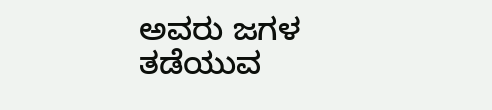ಅವರು ಜಗಳ ತಡೆಯುವ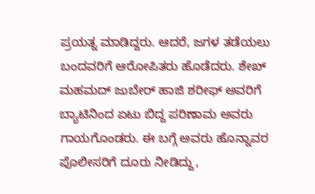ಪ್ರಯತ್ನ ಮಾಡಿದ್ದರು. ಆದರೆ, ಜಗಳ ತಡೆಯಲು ಬಂದವರಿಗೆ ಆರೋಪಿತರು ಹೊಡೆದರು. ಶೇಖ್ ಮಹಮದ್ ಜುಬೇರ್ ಹಾಜಿ ಶರೀಫ್ ಅವರಿಗೆ ಬ್ಯಾಟಿನಿಂದ ಏಟು ಬಿದ್ದ ಪರಿಣಾಮ ಅವರು ಗಾಯಗೊಂಡರು. ಈ ಬಗ್ಗೆ ಅವರು ಹೊನ್ನಾವರ ಪೊಲೀಸರಿಗೆ ದೂರು ನೀಡಿದ್ದು,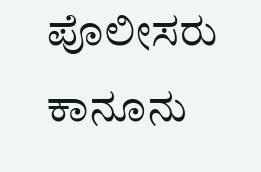ಪೊಲೀಸರು ಕಾನೂನು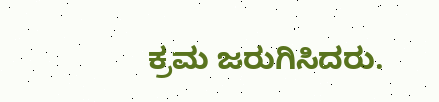ಕ್ರಮ ಜರುಗಿಸಿದರು.